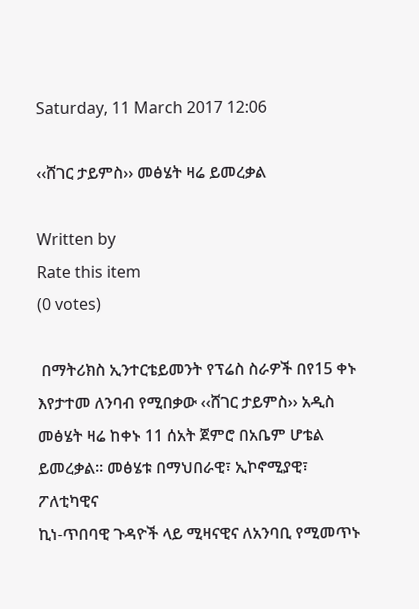Saturday, 11 March 2017 12:06

‹‹ሸገር ታይምስ›› መፅሄት ዛሬ ይመረቃል

Written by
Rate this item
(0 votes)

 በማትሪክስ ኢንተርቴይመንት የፕሬስ ስራዎች በየ15 ቀኑ እየታተመ ለንባብ የሚበቃው ‹‹ሸገር ታይምስ›› አዲስ መፅሄት ዛሬ ከቀኑ 11 ሰአት ጀምሮ በአቤም ሆቴል ይመረቃል፡፡ መፅሄቱ በማህበራዊ፣ ኢኮኖሚያዊ፣ ፖለቲካዊና
ኪነ-ጥበባዊ ጉዳዮች ላይ ሚዛናዊና ለአንባቢ የሚመጥኑ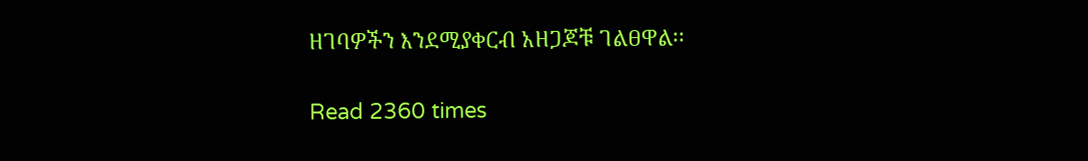ዘገባዎችን እንደሚያቀርብ አዘጋጆቹ ገልፀዋል፡፡

Read 2360 times